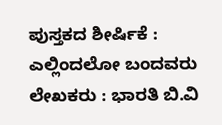ಪುಸ್ತಕದ ಶೀರ್ಷಿಕೆ : ಎಲ್ಲಿಂದಲೋ ಬಂದವರು
ಲೇಖಕರು : ಭಾರತಿ ಬಿ.ವಿ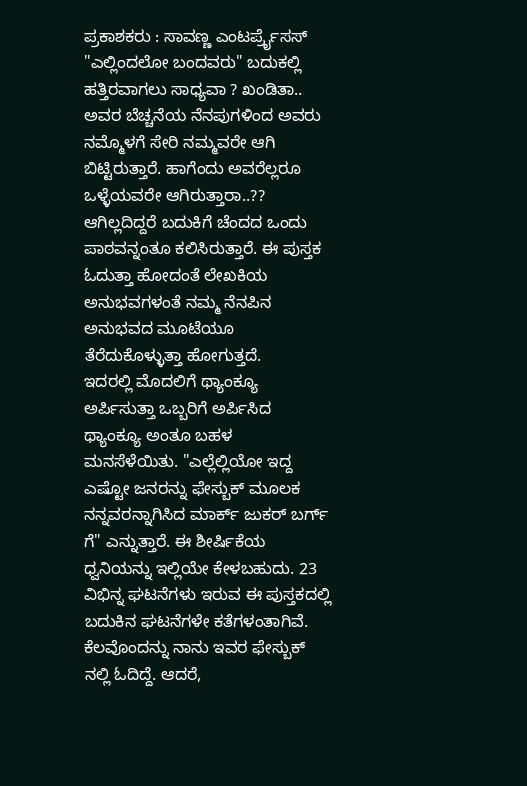ಪ್ರಕಾಶಕರು : ಸಾವಣ್ಣ ಎಂಟರ್ಪ್ರೈಸಸ್
"ಎಲ್ಲಿಂದಲೋ ಬಂದವರು" ಬದುಕಲ್ಲಿ ಹತ್ತಿರವಾಗಲು ಸಾಧ್ಯವಾ ? ಖಂಡಿತಾ.. ಅವರ ಬೆಚ್ಚನೆಯ ನೆನಪುಗಳಿಂದ ಅವರು ನಮ್ಮೊಳಗೆ ಸೇರಿ ನಮ್ಮವರೇ ಆಗಿ ಬಿಟ್ಟಿರುತ್ತಾರೆ. ಹಾಗೆಂದು ಅವರೆಲ್ಲರೂ ಒಳ್ಳೆಯವರೇ ಆಗಿರುತ್ತಾರಾ..?? ಆಗಿಲ್ಲದಿದ್ದರೆ ಬದುಕಿಗೆ ಚೆಂದದ ಒಂದು ಪಾಠವನ್ನಂತೂ ಕಲಿಸಿರುತ್ತಾರೆ. ಈ ಪುಸ್ತಕ ಓದುತ್ತಾ ಹೋದಂತೆ ಲೇಖಕಿಯ ಅನುಭವಗಳಂತೆ ನಮ್ಮ ನೆನಪಿನ ಅನುಭವದ ಮೂಟೆಯೂ ತೆರೆದುಕೊಳ್ಳುತ್ತಾ ಹೋಗುತ್ತದೆ.
ಇದರಲ್ಲಿ ಮೊದಲಿಗೆ ಥ್ಯಾಂಕ್ಯೂ ಅರ್ಪಿಸುತ್ತಾ ಒಬ್ಬರಿಗೆ ಅರ್ಪಿಸಿದ ಥ್ಯಾಂಕ್ಯೂ ಅಂತೂ ಬಹಳ ಮನಸೆಳೆಯಿತು. "ಎಲ್ಲೆಲ್ಲಿಯೋ ಇದ್ದ ಎಷ್ಟೋ ಜನರನ್ನು ಫೇಸ್ಬುಕ್ ಮೂಲಕ ನನ್ನವರನ್ನಾಗಿಸಿದ ಮಾರ್ಕ್ ಜುಕರ್ ಬರ್ಗ್ ಗೆ" ಎನ್ನುತ್ತಾರೆ. ಈ ಶೀರ್ಷಿಕೆಯ ಧ್ವನಿಯನ್ನು ಇಲ್ಲಿಯೇ ಕೇಳಬಹುದು. 23 ವಿಭಿನ್ನ ಘಟನೆಗಳು ಇರುವ ಈ ಪುಸ್ತಕದಲ್ಲಿ ಬದುಕಿನ ಘಟನೆಗಳೇ ಕತೆಗಳಂತಾಗಿವೆ. ಕೆಲವೊಂದನ್ನು ನಾನು ಇವರ ಫೇಸ್ಬುಕ್ ನಲ್ಲಿ ಓದಿದ್ದೆ. ಆದರೆ,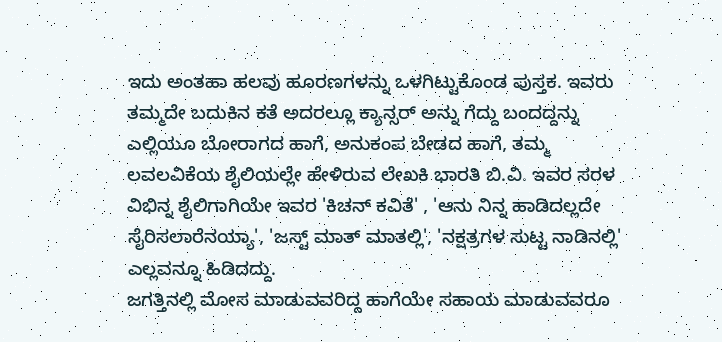ಇದು ಅಂತಹಾ ಹಲವು ಹೂರಣಗಳನ್ನು ಒಳಗಿಟ್ಟುಕೊಂಡ ಪುಸ್ತಕ. ಇವರು ತಮ್ಮದೇ ಬದುಕಿನ ಕತೆ ಅದರಲ್ಲೂ ಕ್ಯಾನ್ಸರ್ ಅನ್ನು ಗೆದ್ದು ಬಂದದ್ದನ್ನು ಎಲ್ಲಿಯೂ ಬೋರಾಗದ ಹಾಗೆ, ಅನುಕಂಪ ಬೇಡದ ಹಾಗೆ, ತಮ್ಮ ಲವಲವಿಕೆಯ ಶೈಲಿಯಲ್ಲೇ ಹೇಳಿರುವ ಲೇಖಕಿ ಭಾರತಿ ಬಿ.ವಿ. ಇವರ ಸರಳ ವಿಭಿನ್ನ ಶೈಲಿಗಾಗಿಯೇ ಇವರ 'ಕಿಚನ್ ಕವಿತೆ' , 'ಆನು ನಿನ್ನ ಹಾಡಿದಲ್ಲದೇ ಸೈರಿಸಲಾರೆನಯ್ಯಾ', 'ಜಸ್ಟ್ ಮಾತ್ ಮಾತಲ್ಲಿ', 'ನಕ್ಷತ್ರಗಳ ಸುಟ್ಟ ನಾಡಿನಲ್ಲಿ' ಎಲ್ಲವನ್ನೂ ಹಿಡಿದದ್ದು.
ಜಗತ್ತಿನಲ್ಲಿ ಮೋಸ ಮಾಡುವವರಿದ್ದ ಹಾಗೆಯೇ ಸಹಾಯ ಮಾಡುವವರೂ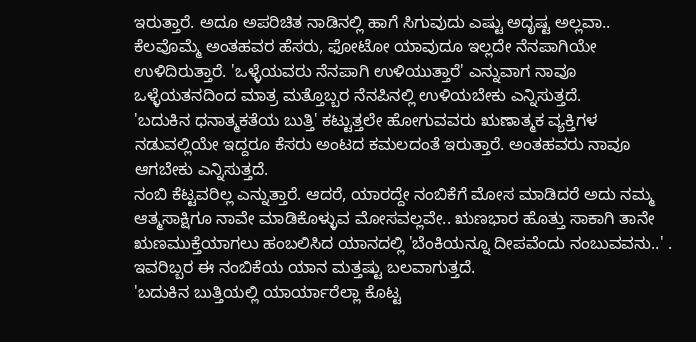ಇರುತ್ತಾರೆ. ಅದೂ ಅಪರಿಚಿತ ನಾಡಿನಲ್ಲಿ ಹಾಗೆ ಸಿಗುವುದು ಎಷ್ಟು ಅದೃಷ್ಟ ಅಲ್ಲವಾ.. ಕೆಲವೊಮ್ಮೆ ಅಂತಹವರ ಹೆಸರು, ಫೋಟೋ ಯಾವುದೂ ಇಲ್ಲದೇ ನೆನಪಾಗಿಯೇ ಉಳಿದಿರುತ್ತಾರೆ. 'ಒಳ್ಳೆಯವರು ನೆನಪಾಗಿ ಉಳಿಯುತ್ತಾರೆ' ಎನ್ನುವಾಗ ನಾವೂ ಒಳ್ಳೆಯತನದಿಂದ ಮಾತ್ರ ಮತ್ತೊಬ್ಬರ ನೆನಪಿನಲ್ಲಿ ಉಳಿಯಬೇಕು ಎನ್ನಿಸುತ್ತದೆ.
'ಬದುಕಿನ ಧನಾತ್ಮಕತೆಯ ಬುತ್ತಿ' ಕಟ್ಟುತ್ತಲೇ ಹೋಗುವವರು ಋಣಾತ್ಮಕ ವ್ಯಕ್ತಿಗಳ ನಡುವಲ್ಲಿಯೇ ಇದ್ದರೂ ಕೆಸರು ಅಂಟದ ಕಮಲದಂತೆ ಇರುತ್ತಾರೆ. ಅಂತಹವರು ನಾವೂ ಆಗಬೇಕು ಎನ್ನಿಸುತ್ತದೆ.
ನಂಬಿ ಕೆಟ್ಟವರಿಲ್ಲ ಎನ್ನುತ್ತಾರೆ. ಆದರೆ, ಯಾರದ್ದೇ ನಂಬಿಕೆಗೆ ಮೋಸ ಮಾಡಿದರೆ ಅದು ನಮ್ಮ ಆತ್ಮಸಾಕ್ಷಿಗೂ ನಾವೇ ಮಾಡಿಕೊಳ್ಳುವ ಮೋಸವಲ್ಲವೇ.. ಋಣಭಾರ ಹೊತ್ತು ಸಾಕಾಗಿ ತಾನೇ ಋಣಮುಕ್ತೆಯಾಗಲು ಹಂಬಲಿಸಿದ ಯಾನದಲ್ಲಿ 'ಬೆಂಕಿಯನ್ನೂ ದೀಪವೆಂದು ನಂಬುವವನು..' . ಇವರಿಬ್ಬರ ಈ ನಂಬಿಕೆಯ ಯಾನ ಮತ್ತಷ್ಟು ಬಲವಾಗುತ್ತದೆ.
'ಬದುಕಿನ ಬುತ್ತಿಯಲ್ಲಿ ಯಾರ್ಯಾರೆಲ್ಲಾ ಕೊಟ್ಟ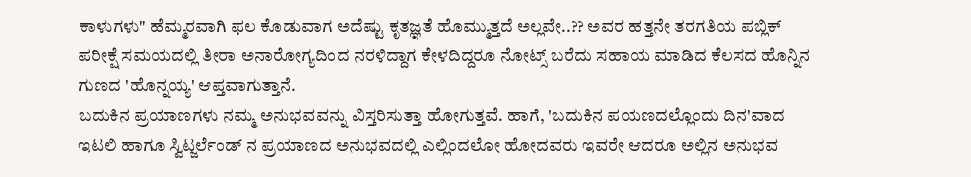ಕಾಳುಗಳು" ಹೆಮ್ಮರವಾಗಿ ಫಲ ಕೊಡುವಾಗ ಅದೆಷ್ಟು ಕೃತಜ್ಞತೆ ಹೊಮ್ಮುತ್ತದೆ ಅಲ್ಲವೇ..?? ಅವರ ಹತ್ತನೇ ತರಗತಿಯ ಪಬ್ಲಿಕ್ ಪರೀಕ್ಷೆ ಸಮಯದಲ್ಲಿ ತೀರಾ ಅನಾರೋಗ್ಯದಿಂದ ನರಳಿದ್ದಾಗ ಕೇಳದಿದ್ದರೂ ನೋಟ್ಸ್ ಬರೆದು ಸಹಾಯ ಮಾಡಿದ ಕೆಲಸದ ಹೊನ್ನಿನ ಗುಣದ 'ಹೊನ್ನಯ್ಯ' ಆಪ್ತವಾಗುತ್ತಾನೆ.
ಬದುಕಿನ ಪ್ರಯಾಣಗಳು ನಮ್ಮ ಅನುಭವವನ್ನು ವಿಸ್ತರಿಸುತ್ತಾ ಹೋಗುತ್ತವೆ. ಹಾಗೆ, 'ಬದುಕಿನ ಪಯಣದಲ್ಲೊಂದು ದಿನ'ವಾದ ಇಟಲಿ ಹಾಗೂ ಸ್ವಿಟ್ಜರ್ಲೆಂಡ್ ನ ಪ್ರಯಾಣದ ಅನುಭವದಲ್ಲಿ ಎಲ್ಲಿಂದಲೋ ಹೋದವರು ಇವರೇ ಆದರೂ ಅಲ್ಲಿನ ಅನುಭವ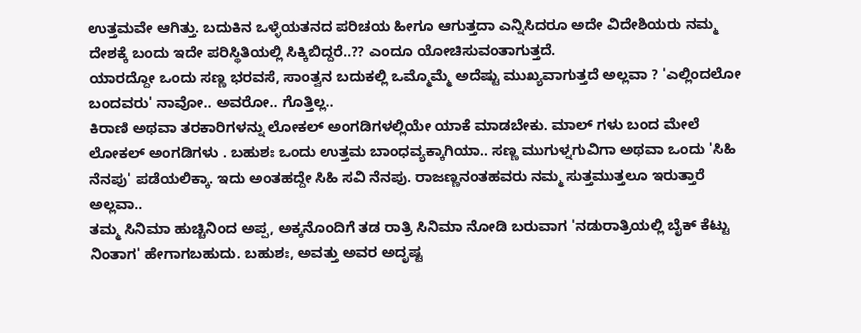ಉತ್ತಮವೇ ಆಗಿತ್ತು. ಬದುಕಿನ ಒಳ್ಳೆಯತನದ ಪರಿಚಯ ಹೀಗೂ ಆಗುತ್ತದಾ ಎನ್ನಿಸಿದರೂ ಅದೇ ವಿದೇಶಿಯರು ನಮ್ಮ ದೇಶಕ್ಕೆ ಬಂದು ಇದೇ ಪರಿಸ್ಥಿತಿಯಲ್ಲಿ ಸಿಕ್ಕಿಬಿದ್ದರೆ..?? ಎಂದೂ ಯೋಚಿಸುವಂತಾಗುತ್ತದೆ.
ಯಾರದ್ದೋ ಒಂದು ಸಣ್ಣ ಭರವಸೆ, ಸಾಂತ್ವನ ಬದುಕಲ್ಲಿ ಒಮ್ಮೊಮ್ಮೆ ಅದೆಷ್ಟು ಮುಖ್ಯವಾಗುತ್ತದೆ ಅಲ್ಲವಾ ? 'ಎಲ್ಲಿಂದಲೋ ಬಂದವರು' ನಾವೋ.. ಅವರೋ.. ಗೊತ್ತಿಲ್ಲ..
ಕಿರಾಣಿ ಅಥವಾ ತರಕಾರಿಗಳನ್ನು ಲೋಕಲ್ ಅಂಗಡಿಗಳಲ್ಲಿಯೇ ಯಾಕೆ ಮಾಡಬೇಕು. ಮಾಲ್ ಗಳು ಬಂದ ಮೇಲೆ ಲೋಕಲ್ ಅಂಗಡಿಗಳು . ಬಹುಶಃ ಒಂದು ಉತ್ತಮ ಬಾಂಧವ್ಯಕ್ಕಾಗಿಯಾ.. ಸಣ್ಣ ಮುಗುಳ್ನಗುವಿಗಾ ಅಥವಾ ಒಂದು 'ಸಿಹಿ ನೆನಪು' ಪಡೆಯಲಿಕ್ಕಾ. ಇದು ಅಂತಹದ್ದೇ ಸಿಹಿ ಸವಿ ನೆನಪು. ರಾಜಣ್ಣನಂತಹವರು ನಮ್ಮ ಸುತ್ತಮುತ್ತಲೂ ಇರುತ್ತಾರೆ ಅಲ್ಲವಾ..
ತಮ್ಮ ಸಿನಿಮಾ ಹುಚ್ಚಿನಿಂದ ಅಪ್ಪ, ಅಕ್ಕನೊಂದಿಗೆ ತಡ ರಾತ್ರಿ ಸಿನಿಮಾ ನೋಡಿ ಬರುವಾಗ 'ನಡುರಾತ್ರಿಯಲ್ಲಿ ಬೈಕ್ ಕೆಟ್ಟು ನಿಂತಾಗ' ಹೇಗಾಗಬಹುದು. ಬಹುಶಃ, ಅವತ್ತು ಅವರ ಅದೃಷ್ಟ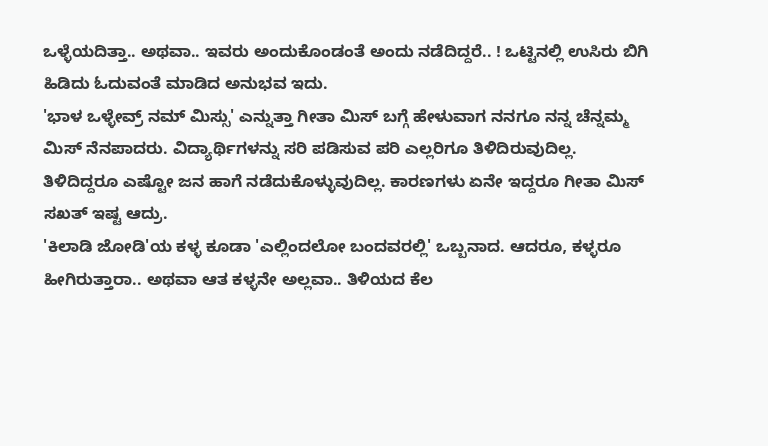ಒಳ್ಳೆಯದಿತ್ತಾ.. ಅಥವಾ.. ಇವರು ಅಂದುಕೊಂಡಂತೆ ಅಂದು ನಡೆದಿದ್ದರೆ.. ! ಒಟ್ಟಿನಲ್ಲಿ ಉಸಿರು ಬಿಗಿ ಹಿಡಿದು ಓದುವಂತೆ ಮಾಡಿದ ಅನುಭವ ಇದು.
'ಭಾಳ ಒಳ್ಳೇವ್ರ್ ನಮ್ ಮಿಸ್ಸು' ಎನ್ನುತ್ತಾ ಗೀತಾ ಮಿಸ್ ಬಗ್ಗೆ ಹೇಳುವಾಗ ನನಗೂ ನನ್ನ ಚೆನ್ನಮ್ಮ ಮಿಸ್ ನೆನಪಾದರು. ವಿದ್ಯಾರ್ಥಿಗಳನ್ನು ಸರಿ ಪಡಿಸುವ ಪರಿ ಎಲ್ಲರಿಗೂ ತಿಳಿದಿರುವುದಿಲ್ಲ. ತಿಳಿದಿದ್ದರೂ ಎಷ್ಟೋ ಜನ ಹಾಗೆ ನಡೆದುಕೊಳ್ಳುವುದಿಲ್ಲ. ಕಾರಣಗಳು ಏನೇ ಇದ್ದರೂ ಗೀತಾ ಮಿಸ್ ಸಖತ್ ಇಷ್ಟ ಆದ್ರು.
'ಕಿಲಾಡಿ ಜೋಡಿ'ಯ ಕಳ್ಳ ಕೂಡಾ 'ಎಲ್ಲಿಂದಲೋ ಬಂದವರಲ್ಲಿ' ಒಬ್ಬನಾದ. ಆದರೂ, ಕಳ್ಳರೂ ಹೀಗಿರುತ್ತಾರಾ.. ಅಥವಾ ಆತ ಕಳ್ಳನೇ ಅಲ್ಲವಾ.. ತಿಳಿಯದ ಕೆಲ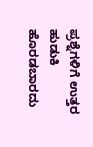ಪ್ರಶ್ನೆಗಳಿಗೆ ಉತ್ತರ ಹುಡುಕಿ ಹೊರಡಬಾರದು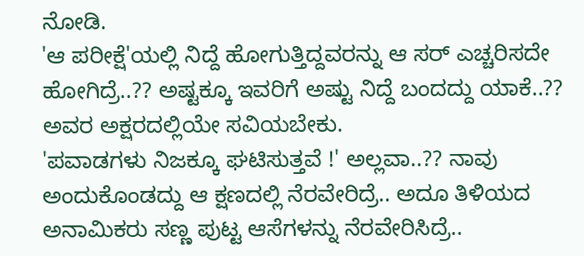ನೋಡಿ.
'ಆ ಪರೀಕ್ಷೆ'ಯಲ್ಲಿ ನಿದ್ದೆ ಹೋಗುತ್ತಿದ್ದವರನ್ನು ಆ ಸರ್ ಎಚ್ಚರಿಸದೇ ಹೋಗಿದ್ರೆ..?? ಅಷ್ಟಕ್ಕೂ ಇವರಿಗೆ ಅಷ್ಟು ನಿದ್ದೆ ಬಂದದ್ದು ಯಾಕೆ..?? ಅವರ ಅಕ್ಷರದಲ್ಲಿಯೇ ಸವಿಯಬೇಕು.
'ಪವಾಡಗಳು ನಿಜಕ್ಕೂ ಘಟಿಸುತ್ತವೆ !' ಅಲ್ಲವಾ..?? ನಾವು ಅಂದುಕೊಂಡದ್ದು ಆ ಕ್ಷಣದಲ್ಲಿ ನೆರವೇರಿದ್ರೆ.. ಅದೂ ತಿಳಿಯದ ಅನಾಮಿಕರು ಸಣ್ಣ ಪುಟ್ಟ ಆಸೆಗಳನ್ನು ನೆರವೇರಿಸಿದ್ರೆ..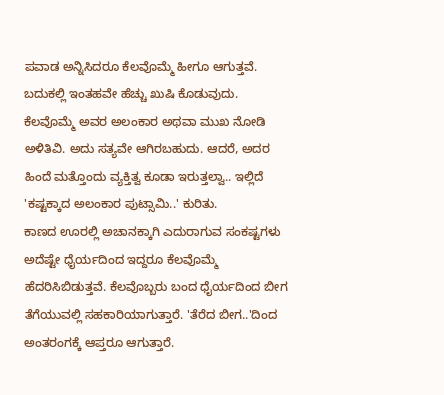ಪವಾಡ ಅನ್ನಿಸಿದರೂ ಕೆಲವೊಮ್ಮೆ ಹೀಗೂ ಆಗುತ್ತವೆ. ಬದುಕಲ್ಲಿ ಇಂತಹವೇ ಹೆಚ್ಚು ಖುಷಿ ಕೊಡುವುದು.
ಕೆಲವೊಮ್ಮೆ ಅವರ ಅಲಂಕಾರ ಅಥವಾ ಮುಖ ನೋಡಿ ಅಳಿತಿವಿ. ಅದು ಸತ್ಯವೇ ಆಗಿರಬಹುದು. ಆದರೆ, ಅದರ ಹಿಂದೆ ಮತ್ತೊಂದು ವ್ಯಕ್ತಿತ್ವ ಕೂಡಾ ಇರುತ್ತಲ್ವಾ.. ಇಲ್ಲಿದೆ 'ಕಷ್ಟಕ್ಕಾದ ಅಲಂಕಾರ ಪುಟ್ಸಾಮಿ..' ಕುರಿತು.
ಕಾಣದ ಊರಲ್ಲಿ ಅಚಾನಕ್ಕಾಗಿ ಎದುರಾಗುವ ಸಂಕಷ್ಟಗಳು ಅದೆಷ್ಟೇ ಧೈರ್ಯದಿಂದ ಇದ್ದರೂ ಕೆಲವೊಮ್ಮೆ ಹೆದರಿಸಿಬಿಡುತ್ತವೆ. ಕೆಲವೊಬ್ಬರು ಬಂದ ಧೈರ್ಯದಿಂದ ಬೀಗ ತೆಗೆಯುವಲ್ಲಿ ಸಹಕಾರಿಯಾಗುತ್ತಾರೆ. 'ತೆರೆದ ಬೀಗ..'ದಿಂದ ಅಂತರಂಗಕ್ಕೆ ಆಪ್ತರೂ ಆಗುತ್ತಾರೆ.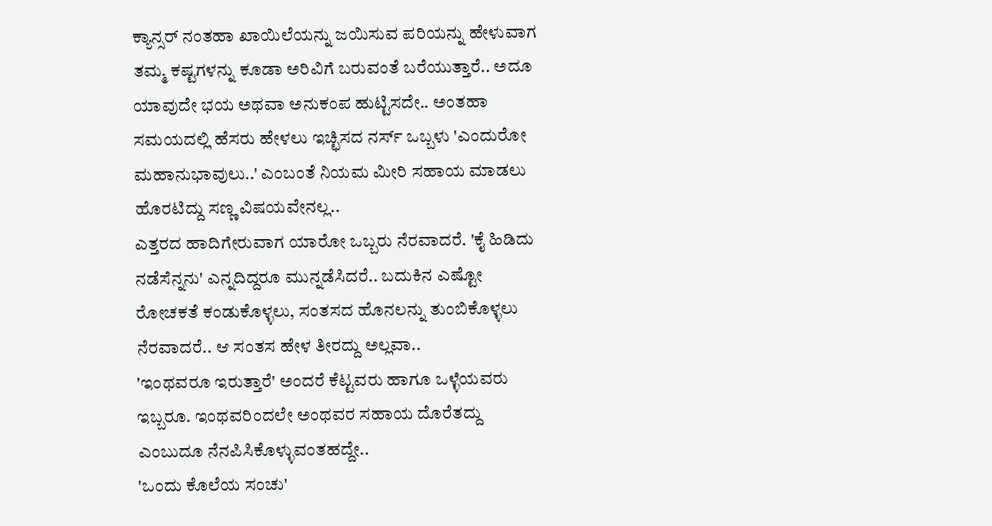ಕ್ಯಾನ್ಸರ್ ನಂತಹಾ ಖಾಯಿಲೆಯನ್ನು ಜಯಿಸುವ ಪರಿಯನ್ನು ಹೇಳುವಾಗ ತಮ್ಮ ಕಷ್ಟಗಳನ್ನು ಕೂಡಾ ಅರಿವಿಗೆ ಬರುವಂತೆ ಬರೆಯುತ್ತಾರೆ.. ಅದೂ ಯಾವುದೇ ಭಯ ಅಥವಾ ಅನುಕಂಪ ಹುಟ್ಟಿಸದೇ.. ಅಂತಹಾ ಸಮಯದಲ್ಲಿ ಹೆಸರು ಹೇಳಲು ಇಚ್ಛಿಸದ ನರ್ಸ್ ಒಬ್ಬಳು 'ಎಂದುರೋ ಮಹಾನುಭಾವುಲು..' ಎಂಬಂತೆ ನಿಯಮ ಮೀರಿ ಸಹಾಯ ಮಾಡಲು ಹೊರಟಿದ್ದು ಸಣ್ಣ ವಿಷಯವೇನಲ್ಲ..
ಎತ್ತರದ ಹಾದಿಗೇರುವಾಗ ಯಾರೋ ಒಬ್ಬರು ನೆರವಾದರೆ. 'ಕೈ ಹಿಡಿದು ನಡೆಸೆನ್ನನು' ಎನ್ನದಿದ್ದರೂ ಮುನ್ನಡೆಸಿದರೆ.. ಬದುಕಿನ ಎಷ್ಟೋ ರೋಚಕತೆ ಕಂಡುಕೊಳ್ಳಲು, ಸಂತಸದ ಹೊನಲನ್ನು ತುಂಬಿಕೊಳ್ಳಲು ನೆರವಾದರೆ.. ಆ ಸಂತಸ ಹೇಳ ತೀರದ್ದು ಅಲ್ಲವಾ..
'ಇಂಥವರೂ ಇರುತ್ತಾರೆ' ಅಂದರೆ ಕೆಟ್ಟವರು ಹಾಗೂ ಒಳ್ಳೆಯವರು ಇಬ್ಬರೂ. ಇಂಥವರಿಂದಲೇ ಅಂಥವರ ಸಹಾಯ ದೊರೆತದ್ದು ಎಂಬುದೂ ನೆನಪಿಸಿಕೊಳ್ಳುವಂತಹದ್ದೇ..
'ಒಂದು ಕೊಲೆಯ ಸಂಚು'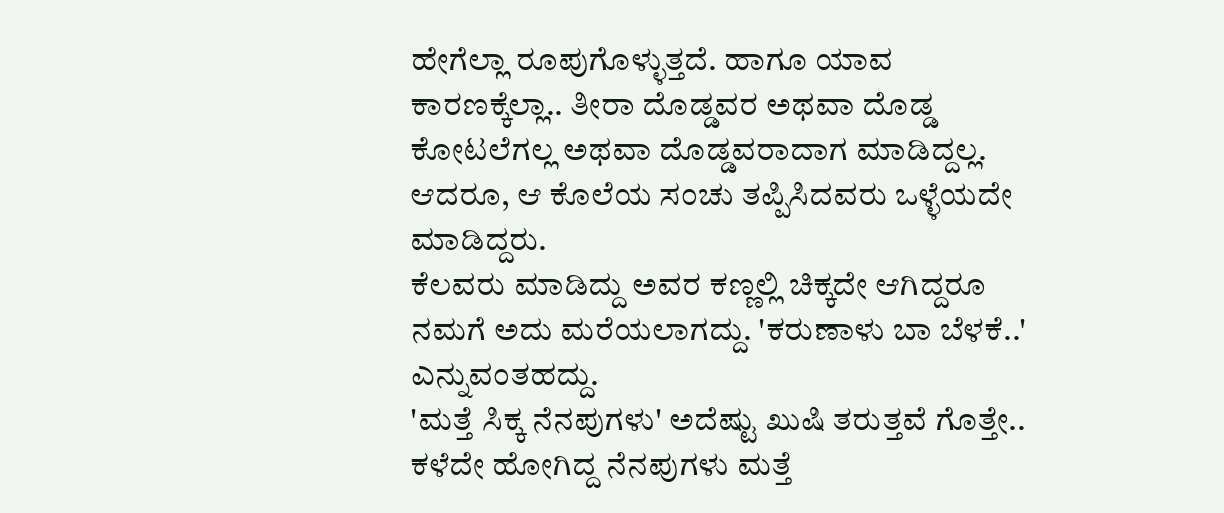ಹೇಗೆಲ್ಲಾ ರೂಪುಗೊಳ್ಳುತ್ತದೆ. ಹಾಗೂ ಯಾವ ಕಾರಣಕ್ಕೆಲ್ಲಾ.. ತೀರಾ ದೊಡ್ಡವರ ಅಥವಾ ದೊಡ್ಡ ಕೋಟಲೆಗಲ್ಲ ಅಥವಾ ದೊಡ್ಡವರಾದಾಗ ಮಾಡಿದ್ದಲ್ಲ. ಆದರೂ, ಆ ಕೊಲೆಯ ಸಂಚು ತಪ್ಪಿಸಿದವರು ಒಳ್ಳೆಯದೇ ಮಾಡಿದ್ದರು.
ಕೆಲವರು ಮಾಡಿದ್ದು ಅವರ ಕಣ್ಣಲ್ಲಿ ಚಿಕ್ಕದೇ ಆಗಿದ್ದರೂ ನಮಗೆ ಅದು ಮರೆಯಲಾಗದ್ದು. 'ಕರುಣಾಳು ಬಾ ಬೆಳಕೆ..' ಎನ್ನುವಂತಹದ್ದು.
'ಮತ್ತೆ ಸಿಕ್ಕ ನೆನಪುಗಳು' ಅದೆಷ್ಟು ಖುಷಿ ತರುತ್ತವೆ ಗೊತ್ತೇ.. ಕಳೆದೇ ಹೋಗಿದ್ದ ನೆನಪುಗಳು ಮತ್ತೆ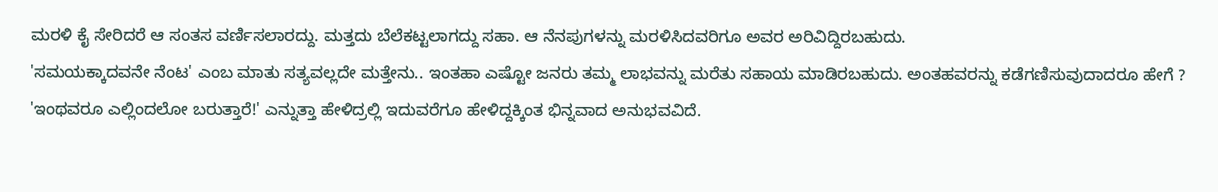ಮರಳಿ ಕೈ ಸೇರಿದರೆ ಆ ಸಂತಸ ವರ್ಣಿಸಲಾರದ್ದು. ಮತ್ತದು ಬೆಲೆಕಟ್ಟಲಾಗದ್ದು ಸಹಾ. ಆ ನೆನಪುಗಳನ್ನು ಮರಳಿಸಿದವರಿಗೂ ಅವರ ಅರಿವಿದ್ದಿರಬಹುದು.
'ಸಮಯಕ್ಕಾದವನೇ ನೆಂಟ' ಎಂಬ ಮಾತು ಸತ್ಯವಲ್ಲದೇ ಮತ್ತೇನು.. ಇಂತಹಾ ಎಷ್ಟೋ ಜನರು ತಮ್ಮ ಲಾಭವನ್ನು ಮರೆತು ಸಹಾಯ ಮಾಡಿರಬಹುದು. ಅಂತಹವರನ್ನು ಕಡೆಗಣಿಸುವುದಾದರೂ ಹೇಗೆ ?
'ಇಂಥವರೂ ಎಲ್ಲಿಂದಲೋ ಬರುತ್ತಾರೆ!' ಎನ್ನುತ್ತಾ ಹೇಳಿದ್ರಲ್ಲಿ ಇದುವರೆಗೂ ಹೇಳಿದ್ದಕ್ಕಿಂತ ಭಿನ್ನವಾದ ಅನುಭವವಿದೆ.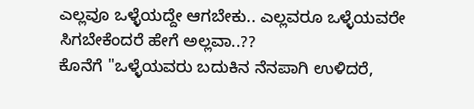ಎಲ್ಲವೂ ಒಳ್ಳೆಯದ್ದೇ ಆಗಬೇಕು.. ಎಲ್ಲವರೂ ಒಳ್ಳೆಯವರೇ ಸಿಗಬೇಕೆಂದರೆ ಹೇಗೆ ಅಲ್ಲವಾ..??
ಕೊನೆಗೆ "ಒಳ್ಳೆಯವರು ಬದುಕಿನ ನೆನಪಾಗಿ ಉಳಿದರೆ,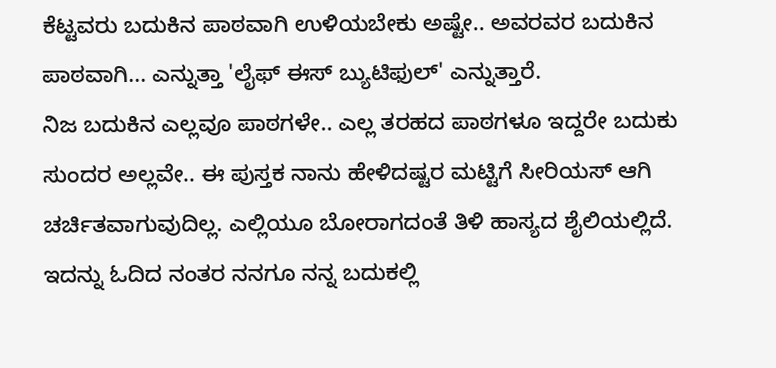ಕೆಟ್ಟವರು ಬದುಕಿನ ಪಾಠವಾಗಿ ಉಳಿಯಬೇಕು ಅಷ್ಟೇ.. ಅವರವರ ಬದುಕಿನ ಪಾಠವಾಗಿ... ಎನ್ನುತ್ತಾ 'ಲೈಫ್ ಈಸ್ ಬ್ಯುಟಿಫುಲ್' ಎನ್ನುತ್ತಾರೆ.
ನಿಜ ಬದುಕಿನ ಎಲ್ಲವೂ ಪಾಠಗಳೇ.. ಎಲ್ಲ ತರಹದ ಪಾಠಗಳೂ ಇದ್ದರೇ ಬದುಕು ಸುಂದರ ಅಲ್ಲವೇ.. ಈ ಪುಸ್ತಕ ನಾನು ಹೇಳಿದಷ್ಟರ ಮಟ್ಟಿಗೆ ಸೀರಿಯಸ್ ಆಗಿ ಚರ್ಚಿತವಾಗುವುದಿಲ್ಲ. ಎಲ್ಲಿಯೂ ಬೋರಾಗದಂತೆ ತಿಳಿ ಹಾಸ್ಯದ ಶೈಲಿಯಲ್ಲಿದೆ. ಇದನ್ನು ಓದಿದ ನಂತರ ನನಗೂ ನನ್ನ ಬದುಕಲ್ಲಿ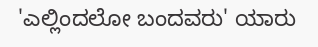'ಎಲ್ಲಿಂದಲೋ ಬಂದವರು' ಯಾರು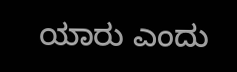ಯಾರು ಎಂದು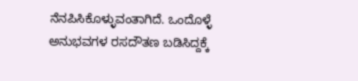ನೆನಪಿಸಿಕೊಳ್ಳುವಂತಾಗಿದೆ. ಒಂದೊಳ್ಳೆ ಅನುಭವಗಳ ರಸದೌತಣ ಬಡಿಸಿದ್ದಕ್ಕೆ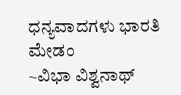ಧನ್ಯವಾದಗಳು ಭಾರತಿ ಮೇಡಂ
~ವಿಭಾ ವಿಶ್ವನಾಥ್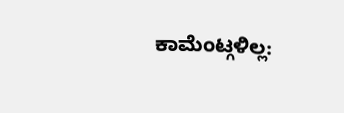ಕಾಮೆಂಟ್ಗಳಿಲ್ಲ: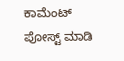ಕಾಮೆಂಟ್ ಪೋಸ್ಟ್ ಮಾಡಿ